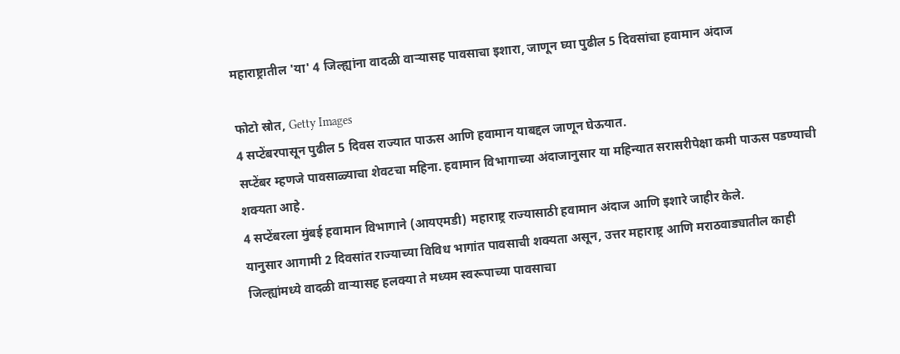महाराष्ट्रातील 'या' 4 जिल्ह्यांना वादळी वाऱ्यासह पावसाचा इशारा, जाणून घ्या पुढील 5 दिवसांचा हवामान अंदाज

फोटो स्रोत, Getty Images
4 सप्टेंबरपासून पुढील 5 दिवस राज्यात पाऊस आणि हवामान याबद्दल जाणून घेऊयात.
सप्टेंबर म्हणजे पावसाळ्याचा शेवटचा महिना. हवामान विभागाच्या अंदाजानुसार या महिन्यात सरासरीपेक्षा कमी पाऊस पडण्याची शक्यता आहे.
4 सप्टेंबरला मुंबई हवामान विभागाने (आयएमडी) महाराष्ट्र राज्यासाठी हवामान अंदाज आणि इशारे जाहीर केले.
यानुसार आगामी 2 दिवसांत राज्याच्या विविध भागांत पावसाची शक्यता असून, उत्तर महाराष्ट्र आणि मराठवाड्यातील काही जिल्ह्यांमध्ये वादळी वाऱ्यासह हलक्या ते मध्यम स्वरूपाच्या पावसाचा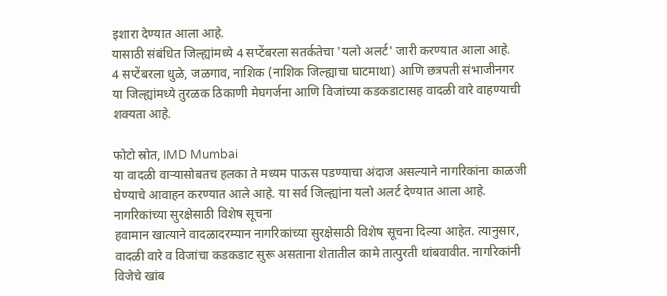इशारा देण्यात आला आहे.
यासाठी संबंधित जिल्ह्यांमध्ये 4 सप्टेंबरला सतर्कतेचा 'यलो अलर्ट' जारी करण्यात आला आहे.
4 सप्टेंबरला धुळे, जळगाव, नाशिक (नाशिक जिल्ह्याचा घाटमाथा) आणि छत्रपती संभाजीनगर या जिल्ह्यांमध्ये तुरळक ठिकाणी मेघगर्जना आणि विजांच्या कडकडाटासह वादळी वारे वाहण्याची शक्यता आहे.

फोटो स्रोत, IMD Mumbai
या वादळी वाऱ्यासोबतच हलका ते मध्यम पाऊस पडण्याचा अंदाज असल्याने नागरिकांना काळजी घेण्याचे आवाहन करण्यात आले आहे. या सर्व जिल्ह्यांना यलो अलर्ट देण्यात आला आहे.
नागरिकांच्या सुरक्षेसाठी विशेष सूचना
हवामान खात्याने वादळादरम्यान नागरिकांच्या सुरक्षेसाठी विशेष सूचना दिल्या आहेत. त्यानुसार, वादळी वारे व विजांचा कडकडाट सुरू असताना शेतातील कामे तात्पुरती थांबवावीत. नागरिकांनी विजेचे खांब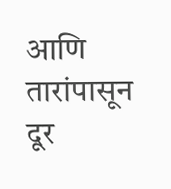आणि तारांपासून दूर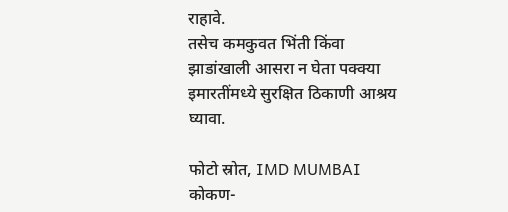राहावे.
तसेच कमकुवत भिंती किंवा झाडांखाली आसरा न घेता पक्क्या इमारतींमध्ये सुरक्षित ठिकाणी आश्रय घ्यावा.

फोटो स्रोत, IMD MUMBAI
कोकण-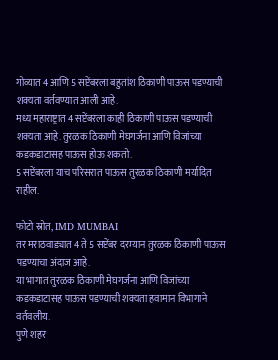गोव्यात 4 आणि 5 सप्टेंबरला बहुतांश ठिकाणी पाऊस पडण्याची शक्यता वर्तवण्यात आली आहे.
मध्य महाराष्ट्रात 4 सप्टेंबरला काही ठिकाणी पाऊस पडण्याची शक्यता आहे. तुरळक ठिकाणी मेघगर्जना आणि विजांच्या कडकडाटासह पाऊस होऊ शकतो.
5 सप्टेंबरला याच परिसरात पाऊस तुरळक ठिकाणी मर्यादित राहील.

फोटो स्रोत, IMD MUMBAI
तर मराठवाड्यात 4 ते 5 सप्टेंबर दरम्यान तुरळक ठिकाणी पाऊस पडण्याचा अंदाज आहे.
या भागात तुरळक ठिकाणी मेघगर्जना आणि विजांच्या कडकडाटासह पाऊस पडण्याची शक्यता हवामान विभागाने वर्तवलीय.
पुणे शहर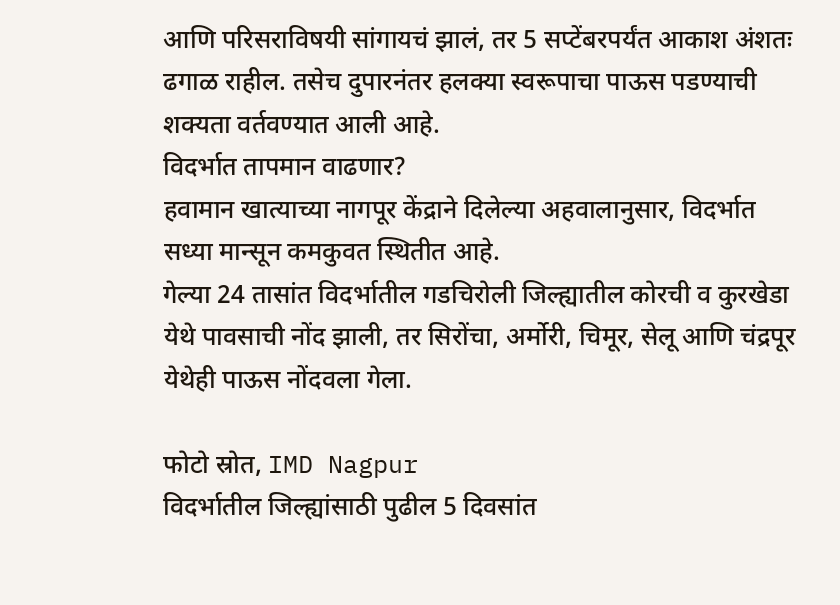आणि परिसराविषयी सांगायचं झालं, तर 5 सप्टेंबरपर्यंत आकाश अंशतः ढगाळ राहील. तसेच दुपारनंतर हलक्या स्वरूपाचा पाऊस पडण्याची शक्यता वर्तवण्यात आली आहे.
विदर्भात तापमान वाढणार?
हवामान खात्याच्या नागपूर केंद्राने दिलेल्या अहवालानुसार, विदर्भात सध्या मान्सून कमकुवत स्थितीत आहे.
गेल्या 24 तासांत विदर्भातील गडचिरोली जिल्ह्यातील कोरची व कुरखेडा येथे पावसाची नोंद झाली, तर सिरोंचा, अर्मोरी, चिमूर, सेलू आणि चंद्रपूर येथेही पाऊस नोंदवला गेला.

फोटो स्रोत, IMD Nagpur
विदर्भातील जिल्ह्यांसाठी पुढील 5 दिवसांत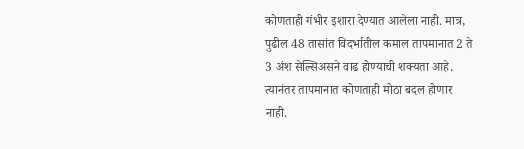कोणताही गंभीर इशारा देण्यात आलेला नाही. मात्र, पुढील 48 तासांत विदर्भातील कमाल तापमानात 2 ते 3 अंश सेल्सिअसने वाढ होण्याची शक्यता आहे. त्यानंतर तापमानात कोणताही मोठा बदल होणार नाही.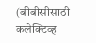(बीबीसीसाठी कलेक्टिव्ह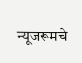न्यूजरूमचे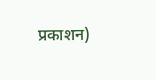प्रकाशन)